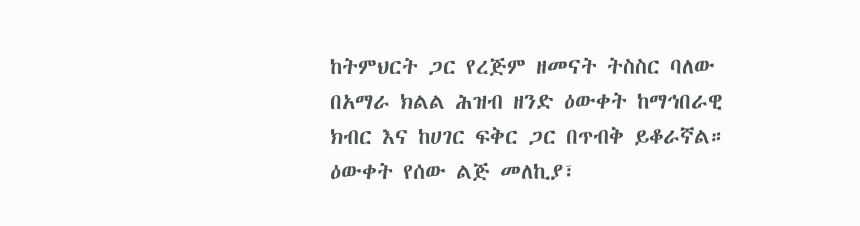ከትምህርት ጋር የረጅም ዘመናት ትስስር ባለው በአማራ ክልል ሕዝብ ዘንድ ዕውቀት ከማኅበራዊ ክብር እና ከሀገር ፍቅር ጋር በጥብቅ ይቆራኛል። ዕውቀት የሰው ልጅ መለኪያ፣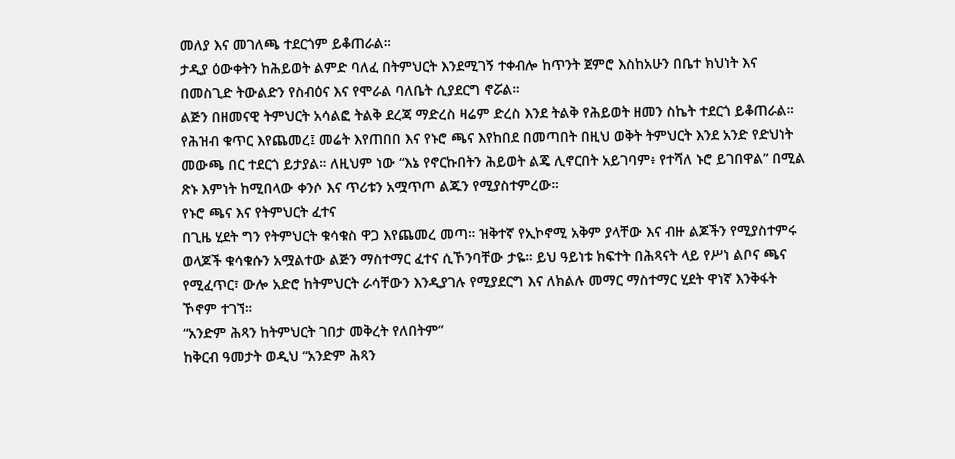መለያ እና መገለጫ ተደርጎም ይቆጠራል።
ታዲያ ዕውቀትን ከሕይወት ልምድ ባለፈ በትምህርት እንደሚገኝ ተቀብሎ ከጥንት ጀምሮ እስከአሁን በቤተ ክህነት እና በመስጊድ ትውልድን የስብዕና እና የሞራል ባለቤት ሲያደርግ ኖሯል።
ልጅን በዘመናዊ ትምህርት አሳልፎ ትልቅ ደረጃ ማድረስ ዛሬም ድረስ እንደ ትልቅ የሕይወት ዘመን ስኬት ተደርጎ ይቆጠራል።
የሕዝብ ቁጥር እየጨመረ፤ መሬት እየጠበበ እና የኑሮ ጫና እየከበደ በመጣበት በዚህ ወቅት ትምህርት እንደ አንድ የድህነት መውጫ በር ተደርጎ ይታያል። ለዚህም ነው “እኔ የኖርኩበትን ሕይወት ልጄ ሊኖርበት አይገባም፥ የተሻለ ኑሮ ይገበዋል” በሚል ጽኑ እምነት ከሚበላው ቀንሶ እና ጥሪቱን አሟጥጦ ልጁን የሚያስተምረው።
የኑሮ ጫና እና የትምህርት ፈተና
በጊዜ ሂደት ግን የትምህርት ቁሳቁስ ዋጋ እየጨመረ መጣ። ዝቅተኛ የኢኮኖሚ አቅም ያላቸው እና ብዙ ልጆችን የሚያስተምሩ ወላጆች ቁሳቁሱን አሟልተው ልጅን ማስተማር ፈተና ሲኾንባቸው ታዬ። ይህ ዓይነቱ ክፍተት በሕጻናት ላይ የሥነ ልቦና ጫና የሚፈጥር፣ ውሎ አድሮ ከትምህርት ራሳቸውን እንዲያገሉ የሚያደርግ እና ለክልሉ መማር ማስተማር ሂደት ዋነኛ እንቅፋት ኾኖም ተገኘ።
“አንድም ሕጻን ከትምህርት ገበታ መቅረት የለበትም”
ከቅርብ ዓመታት ወዲህ “አንድም ሕጻን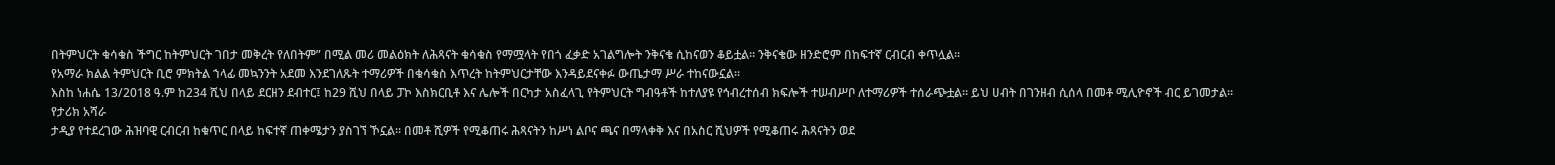በትምህርት ቁሳቁስ ችግር ከትምህርት ገበታ መቅረት የለበትም” በሚል መሪ መልዕክት ለሕጻናት ቁሳቁስ የማሟላት የበጎ ፈቃድ አገልግሎት ንቅናቄ ሲከናወን ቆይቷል። ንቅናቄው ዘንድሮም በከፍተኛ ርብርብ ቀጥሏል።
የአማራ ክልል ትምህርት ቢሮ ምክትል ኀላፊ መኳንንት አደመ እንደገለጹት ተማሪዎች በቁሳቁስ እጥረት ከትምህርታቸው እንዳይደናቀፉ ውጤታማ ሥራ ተከናውኗል።
እስከ ነሐሴ 13/2018 ዓ.ም ከ234 ሺህ በላይ ደርዘን ደብተር፤ ከ29 ሺህ በላይ ፓኮ እስክርቢቶ እና ሌሎች በርካታ አስፈላጊ የትምህርት ግብዓቶች ከተለያዩ የኅብረተሰብ ክፍሎች ተሠብሥቦ ለተማሪዎች ተሰራጭቷል። ይህ ሀብት በገንዘብ ሲሰላ በመቶ ሚሊዮኖች ብር ይገመታል።
የታሪክ አሻራ
ታዲያ የተደረገው ሕዝባዊ ርብርብ ከቁጥር በላይ ከፍተኛ ጠቀሜታን ያስገኘ ኾኗል። በመቶ ሺዎች የሚቆጠሩ ሕጻናትን ከሥነ ልቦና ጫና በማላቀቅ እና በአስር ሺህዎች የሚቆጠሩ ሕጻናትን ወደ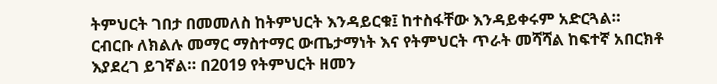ትምህርት ገበታ በመመለስ ከትምህርት እንዳይርቁ፤ ከተስፋቸው እንዳይቀሩም አድርጓል።
ርብርቡ ለክልሉ መማር ማስተማር ውጤታማነት እና የትምህርት ጥራት መሻሻል ከፍተኛ አበርክቶ እያደረገ ይገኛል። በ2019 የትምህርት ዘመን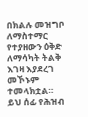በክልሉ መዝግቦ ለማስተማር የተያዘውን ዕቅድ ለማሳካት ትልቅ እገዛ እያደረገ መኾኑም ተመላክቷል።
ይህ ሰፊ የሕዝብ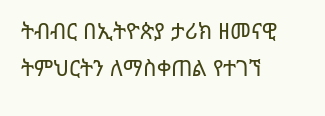ትብብር በኢትዮጵያ ታሪክ ዘመናዊ ትምህርትን ለማስቀጠል የተገኘ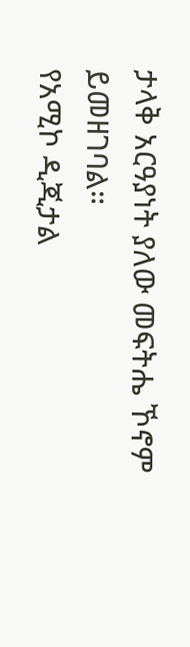ታላቅ አርዓያነት ያለው መፍትሔ ኾኖም ይመዘገባል።
የአሚኮ ዲጂታል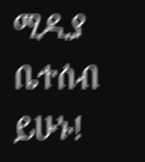ሚዲያ ቤተሰብ ይሁኑ!